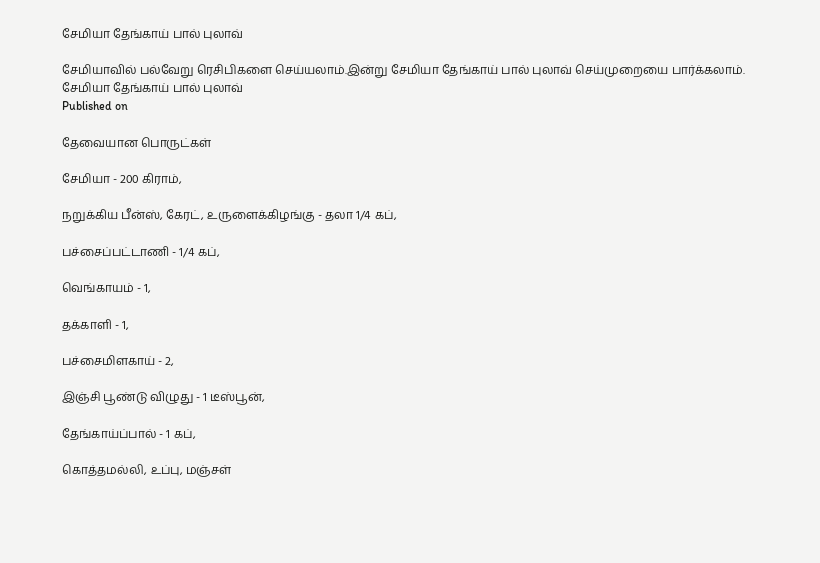சேமியா தேங்காய் பால் புலாவ்

சேமியாவில் பல்வேறு ரெசிபிகளை செய்யலாம்.இன்று சேமியா தேங்காய் பால் புலாவ் செய்முறையை பார்க்கலாம்.
சேமியா தேங்காய் பால் புலாவ்
Published on

தேவையான பொருட்கள்

சேமியா - 200 கிராம்,

நறுக்கிய பீன்ஸ், கேரட், உருளைக்கிழங்கு - தலா 1/4 கப்,

பச்சைப்பட்டாணி - 1/4 கப்,

வெங்காயம் - 1,

தக்காளி - 1,

பச்சைமிளகாய் - 2,

இஞ்சி பூண்டு விழுது - 1 டீஸ்பூன்,

தேங்காய்ப்பால் - 1 கப்,

கொத்தமல்லி, உப்பு, மஞ்சள்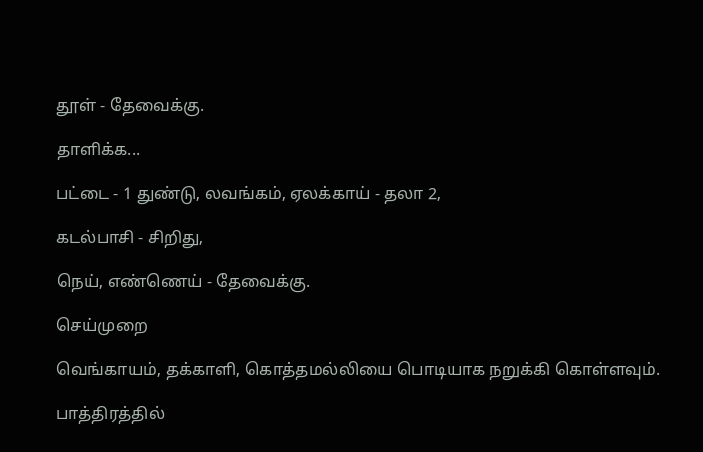தூள் - தேவைக்கு.

தாளிக்க...

பட்டை - 1 துண்டு, லவங்கம், ஏலக்காய் - தலா 2,

கடல்பாசி - சிறிது,

நெய், எண்ணெய் - தேவைக்கு.

செய்முறை

வெங்காயம், தக்காளி, கொத்தமல்லியை பொடியாக நறுக்கி கொள்ளவும்.

பாத்திரத்தில்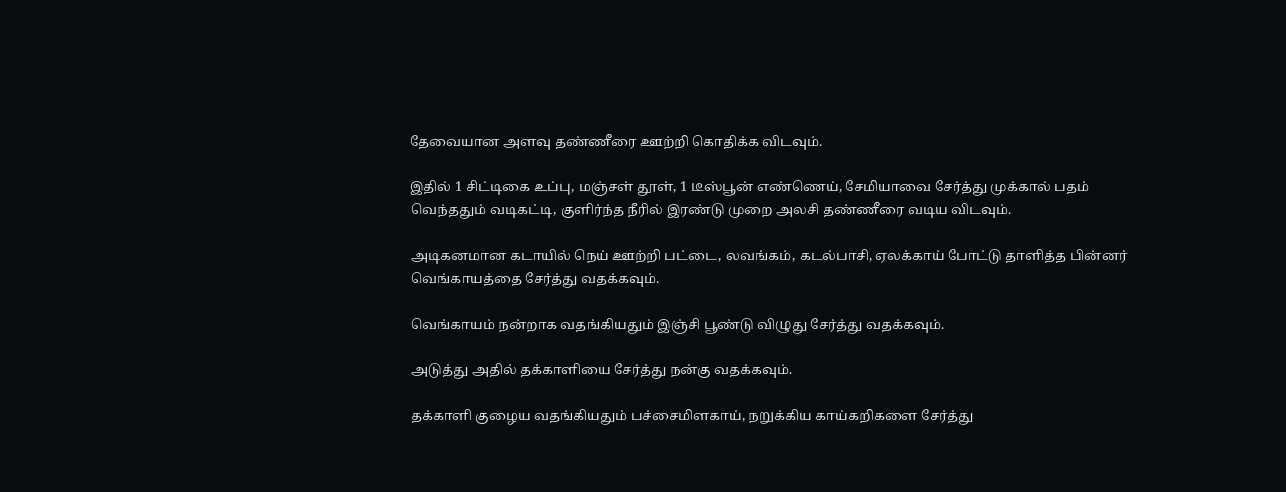தேவையான அளவு தண்ணீரை ஊற்றி கொதிக்க விடவும்.

இதில் 1 சிட்டிகை உப்பு, மஞ்சள் தூள், 1 டீஸ்பூன் எண்ணெய், சேமியாவை சேர்த்து முக்கால் பதம் வெந்ததும் வடிகட்டி, குளிர்ந்த நீரில் இரண்டு முறை அலசி தண்ணீரை வடிய விடவும்.

அடிகனமான கடாயில் நெய் ஊற்றி பட்டை, லவங்கம், கடல்பாசி, ஏலக்காய் போட்டு தாளித்த பின்னர் வெங்காயத்தை சேர்த்து வதக்கவும்.

வெங்காயம் நன்றாக வதங்கியதும் இஞ்சி பூண்டு விழுது சேர்த்து வதக்கவும்.

அடுத்து அதில் தக்காளியை சேர்த்து நன்கு வதக்கவும்.

தக்காளி குழைய வதங்கியதும் பச்சைமிளகாய், நறுக்கிய காய்கறிகளை சேர்த்து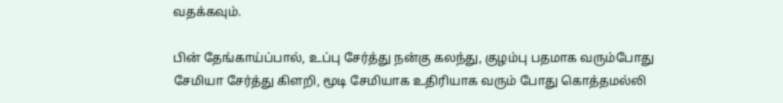வதக்கவும்.

பின் தேங்காய்ப்பால், உப்பு சேர்த்து நன்கு கலந்து, குழம்பு பதமாக வரும்போது சேமியா சேர்த்து கிளறி, மூடி சேமியாக உதிரியாக வரும் போது கொத்தமல்லி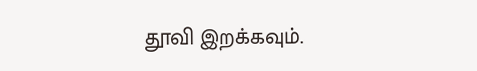தூவி இறக்கவும்.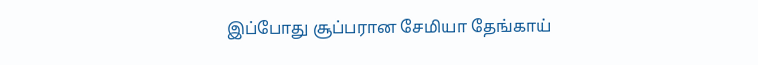இப்போது சூப்பரான சேமியா தேங்காய்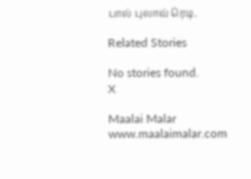பால் புலாவ் ரெடி.

Related Stories

No stories found.
X

Maalai Malar
www.maalaimalar.com